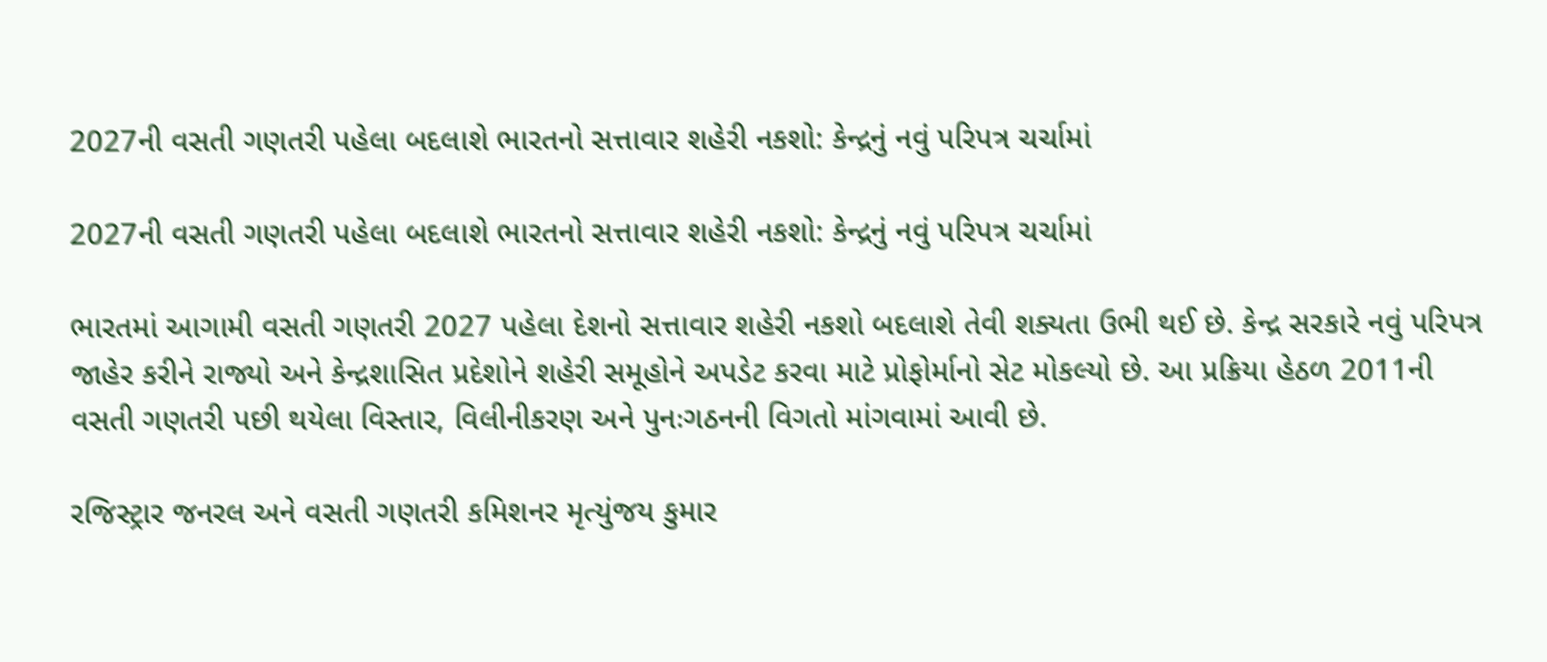2027ની વસતી ગણતરી પહેલા બદલાશે ભારતનો સત્તાવાર શહેરી નકશો: કેન્દ્રનું નવું પરિપત્ર ચર્ચામાં

2027ની વસતી ગણતરી પહેલા બદલાશે ભારતનો સત્તાવાર શહેરી નકશો: કેન્દ્રનું નવું પરિપત્ર ચર્ચામાં

ભારતમાં આગામી વસતી ગણતરી 2027 પહેલા દેશનો સત્તાવાર શહેરી નકશો બદલાશે તેવી શક્યતા ઉભી થઈ છે. કેન્દ્ર સરકારે નવું પરિપત્ર જાહેર કરીને રાજ્યો અને કેન્દ્રશાસિત પ્રદેશોને શહેરી સમૂહોને અપડેટ કરવા માટે પ્રોફોર્માનો સેટ મોકલ્યો છે. આ પ્રક્રિયા હેઠળ 2011ની વસતી ગણતરી પછી થયેલા વિસ્તાર, વિલીનીકરણ અને પુનઃગઠનની વિગતો માંગવામાં આવી છે.

રજિસ્ટ્રાર જનરલ અને વસતી ગણતરી કમિશનર મૃત્યુંજય કુમાર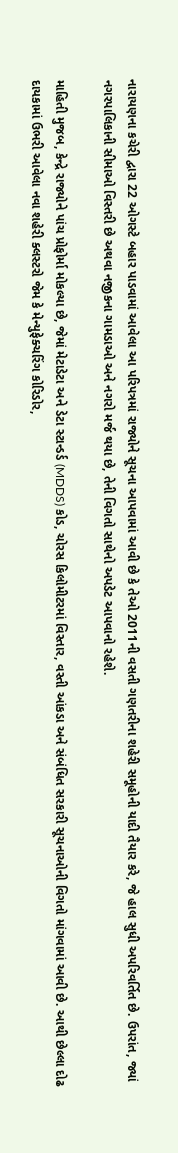નારાયણના કચેરી દ્વારા 22 ઓગસ્ટે બહાર પાડવામાં આવેલા આ પરિપત્રમાં રાજ્યોને સૂચના આપવામાં આવી છે કે તેઓ 2011ની વસતી ગણતરીના શહેરી સમૂહોની યાદી તૈયાર કરે, જે હાલ સુધી અપરિવર્તિત છે. ઉપરાંત, જ્યાં નગરપાલિકાની સીમાઓ વિસ્તરી છે અથવા નજીકના ગામડાઓ અને નગરો મર્જ થયા છે, તેની વિગતો સાથેનો અપડેટ આપવાનો રહેશે.

માહિતી મુજબ, કેન્દ્રે રાજ્યોને પાંચ પ્રોફોર્મા મોકલ્યા છે, જેમાં મેટાડેટા અને ડેટા સ્ટાન્ડર્ડ (MDDS) કોડ, ચોરસ કિલોમીટરમાં વિસ્તાર, વસ્તી આંકડા અને સંબંધિત સરકારી સૂચનાઓની વિગતો માંગવામાં આવી છે. આથી છેલ્લા દોઢ દાયકામાં ઉભરી આવેલા નવા શહેરી ક્લસ્ટરો જેમ કે મેન્યુફેક્ચરિંગ કોરિડોર,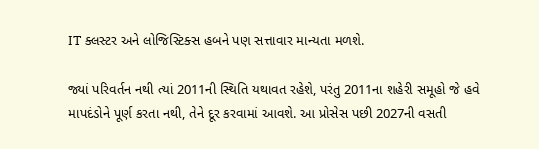IT ક્લસ્ટર અને લોજિસ્ટિક્સ હબને પણ સત્તાવાર માન્યતા મળશે.

જ્યાં પરિવર્તન નથી ત્યાં 2011ની સ્થિતિ યથાવત રહેશે, પરંતુ 2011ના શહેરી સમૂહો જે હવે માપદંડોને પૂર્ણ કરતા નથી, તેને દૂર કરવામાં આવશે. આ પ્રોસેસ પછી 2027ની વસતી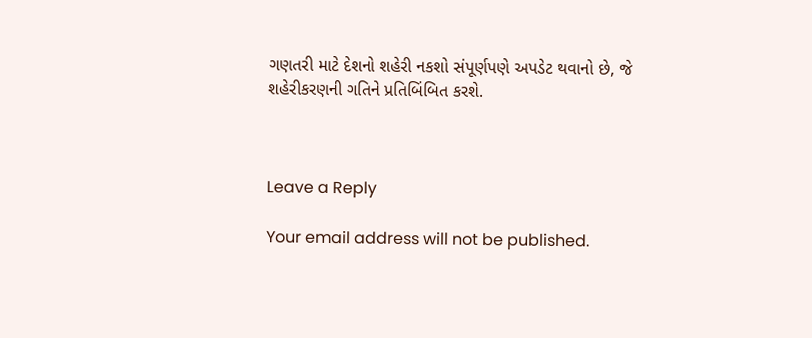ગણતરી માટે દેશનો શહેરી નકશો સંપૂર્ણપણે અપડેટ થવાનો છે, જે શહેરીકરણની ગતિને પ્રતિબિંબિત કરશે.



Leave a Reply

Your email address will not be published.